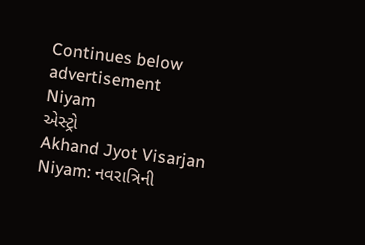Continues below advertisement
Niyam
એસ્ટ્રો
Akhand Jyot Visarjan Niyam: નવરાત્રિની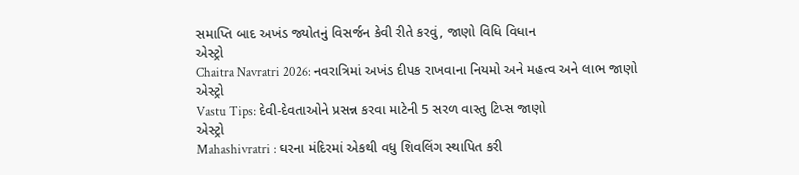સમાપ્તિ બાદ અખંડ જ્યોતનું વિસર્જન કેવી રીતે કરવું, જાણો વિધિ વિધાન
એસ્ટ્રો
Chaitra Navratri 2026: નવરાત્રિમાં અખંડ દીપક રાખવાના નિયમો અને મહત્વ અને લાભ જાણો
એસ્ટ્રો
Vastu Tips: દેવી-દેવતાઓને પ્રસન્ન કરવા માટેની 5 સરળ વાસ્તુ ટિપ્સ જાણો
એસ્ટ્રો
Mahashivratri : ઘરના મંદિરમાં એકથી વધુ શિવલિંગ સ્થાપિત કરી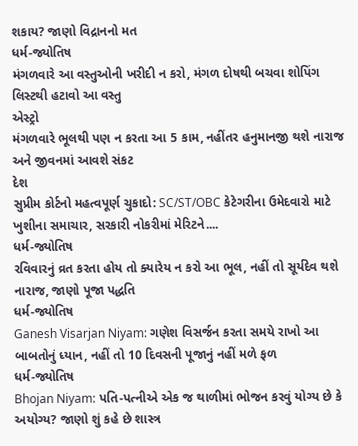શકાય? જાણો વિદ્રાનનો મત
ધર્મ-જ્યોતિષ
મંગળવારે આ વસ્તુઓની ખરીદી ન કરો, મંગળ દોષથી બચવા શોપિંગ લિસ્ટથી હટાવો આ વસ્તુ
એસ્ટ્રો
મંગળવારે ભૂલથી પણ ન કરતા આ 5 કામ, નહીંતર હનુમાનજી થશે નારાજ અને જીવનમાં આવશે સંકટ
દેશ
સુપ્રીમ કોર્ટનો મહત્વપૂર્ણ ચુકાદો: SC/ST/OBC કેટેગરીના ઉમેદવારો માટે ખુશીના સમાચાર, સરકારી નોકરીમાં મેરિટને....
ધર્મ-જ્યોતિષ
રવિવારનું વ્રત કરતા હોય તો ક્યારેય ન કરો આ ભૂલ, નહીં તો સૂર્યદેવ થશે નારાજ, જાણો પૂજા પદ્ધતિ
ધર્મ-જ્યોતિષ
Ganesh Visarjan Niyam: ગણેશ વિસર્જન કરતા સમયે રાખો આ બાબતોનું ધ્યાન, નહીં તો 10 દિવસની પૂજાનું નહીં મળે ફળ
ધર્મ-જ્યોતિષ
Bhojan Niyam: પતિ-પત્નીએ એક જ થાળીમાં ભોજન કરવું યોગ્ય છે કે અયોગ્ય? જાણો શું કહે છે શાસ્ત્ર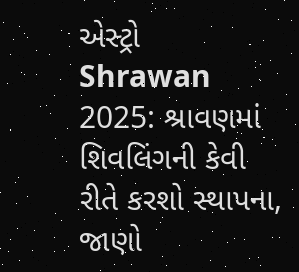એસ્ટ્રો
Shrawan 2025: શ્રાવણમાં શિવલિંગની કેવી રીતે કરશો સ્થાપના, જાણો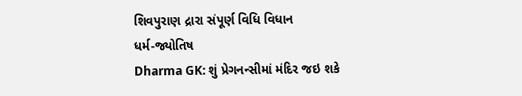શિવપુરાણ દ્રારા સંપૂર્ણ વિધિ વિધાન
ધર્મ-જ્યોતિષ
Dharma GK: શું પ્રેગનન્સીમાં મંદિર જઇ શકે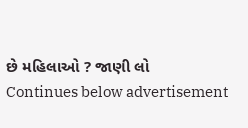છે મહિલાઓ ? જાણી લો
Continues below advertisement